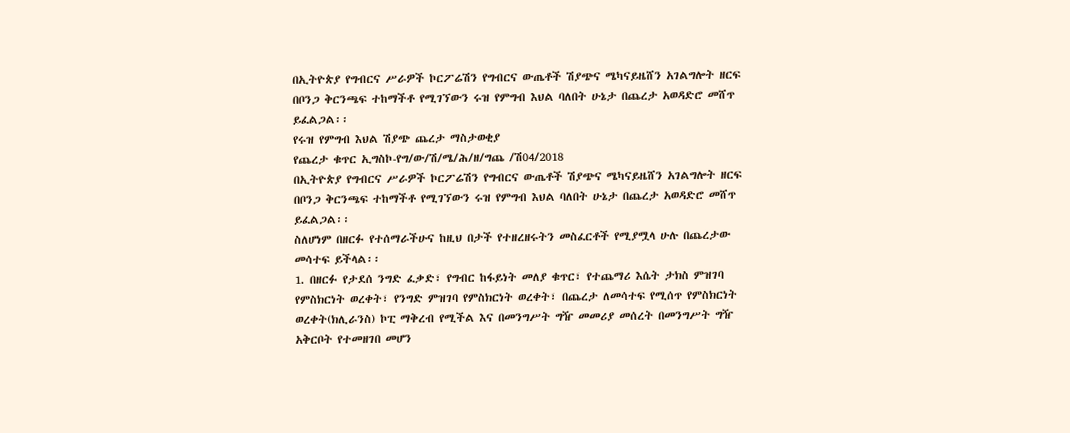በኢትዮጵያ የግብርና ሥራዎች ኮርፖሬሽን የግብርና ውጤቶች ሽያጭና ሜካናይዜሸን አገልግሎት ዘርፍ በቦንጋ ቅርንጫፍ ተከማችቶ የሚገኘውን ሩዝ የምግብ እህል ባለበት ሁኔታ በጨረታ አወዳድሮ መሸጥ ይፈልጋል፡፡
የሩዝ የምግብ እህል ሽያጭ ጨረታ ማስታወቂያ
የጨረታ ቁጥር ኢግስኮ-የግ/ው/ሽ/ሜ/ሕ/ዘ/ግጨ /ሽ04/2018
በኢትዮጵያ የግብርና ሥራዎች ኮርፖሬሽን የግብርና ውጤቶች ሽያጭና ሜካናይዜሸን አገልግሎት ዘርፍ በቦንጋ ቅርንጫፍ ተከማችቶ የሚገኘውን ሩዝ የምግብ እህል ባለበት ሁኔታ በጨረታ አወዳድሮ መሸጥ ይፈልጋል፡፡
ስለሆነም በዘርፉ የተሰማራችሁና ከዚህ በታች የተዘረዘሩትን መስፈርቶች የሚያሟላ ሁሉ በጨረታው መሳተፍ ይችላል፡፡
1. በዘርፉ የታደሰ ንግድ ፈቃድ፣ የግብር ከፋይነት መለያ ቁጥር፣ የተጨማሪ እሴት ታክስ ምዝገባ የምስክርነት ወረቀት፣ የንግድ ምዝገባ የምስክርነት ወረቀት፣ በጨረታ ለመሳተፍ የሚሰጥ የምስክርነት ወረቀት(ክሊራንስ) ኮፒ ማቅረብ የሚችል እና በመንግሥት ግዥ መመሪያ መሰረት በመንግሥት ግዥ አቅርቦት የተመዘገበ መሆን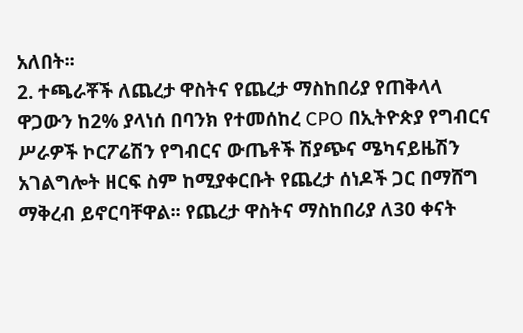አለበት፡፡
2. ተጫራቾች ለጨረታ ዋስትና የጨረታ ማስከበሪያ የጠቅላላ ዋጋውን ከ2% ያላነሰ በባንክ የተመሰከረ CPO በኢትዮጵያ የግብርና ሥራዎች ኮርፖሬሽን የግብርና ውጤቶች ሽያጭና ሜካናይዜሽን አገልግሎት ዘርፍ ስም ከሚያቀርቡት የጨረታ ሰነዶች ጋር በማሸግ ማቅረብ ይኖርባቸዋል፡፡ የጨረታ ዋስትና ማስከበሪያ ለ30 ቀናት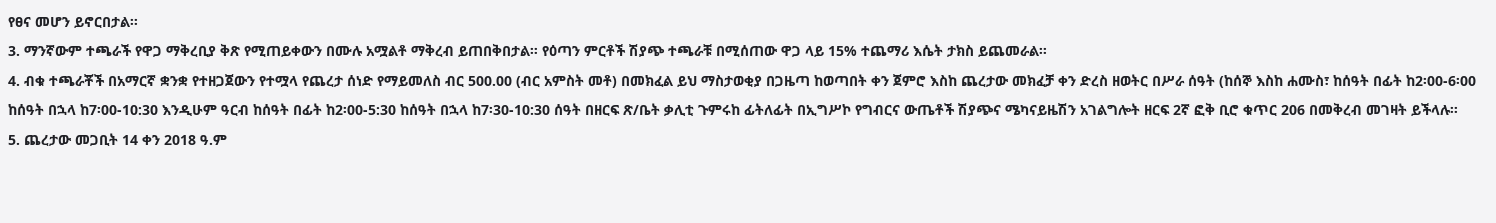የፀና መሆን ይኖርበታል፡፡
3. ማንኛውም ተጫራች የዋጋ ማቅረቢያ ቅጽ የሚጠይቀውን በሙሉ አሟልቶ ማቅረብ ይጠበቅበታል። የዕጣን ምርቶች ሽያጭ ተጫራቹ በሚሰጠው ዋጋ ላይ 15% ተጨማሪ እሴት ታክስ ይጨመራል፡፡
4. ብቁ ተጫራቾች በአማርኛ ቋንቋ የተዘጋጀውን የተሟላ የጨረታ ሰነድ የማይመለስ ብር 500.00 (ብር አምስት መቶ) በመክፈል ይህ ማስታወቂያ በጋዜጣ ከወጣበት ቀን ጀምሮ እስከ ጨረታው መክፈቻ ቀን ድረስ ዘወትር በሥራ ሰዓት (ከሰኞ እስከ ሐሙስ፣ ከሰዓት በፊት ከ2፡00-6፡00 ከሰዓት በኋላ ከ7፡00-10:30 እንዲሁም ዓርብ ከሰዓት በፊት ከ2፡00-5:30 ከሰዓት በኋላ ከ7፡30-10:30 ሰዓት በዘርፍ ጽ/ቤት ቃሊቲ ጉምሩከ ፊትለፊት በኢግሥኮ የግብርና ውጤቶች ሽያጭና ሜካናይዜሽን አገልግሎት ዘርፍ 2ኛ ፎቅ ቢሮ ቁጥር 206 በመቅረብ መገዛት ይችላሉ፡፡
5. ጨረታው መጋቢት 14 ቀን 2018 ዓ.ም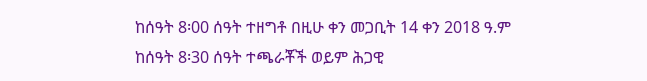ከሰዓት 8፡00 ሰዓት ተዘግቶ በዚሁ ቀን መጋቢት 14 ቀን 2018 ዓ.ም ከሰዓት 8፡30 ሰዓት ተጫራቾች ወይም ሕጋዊ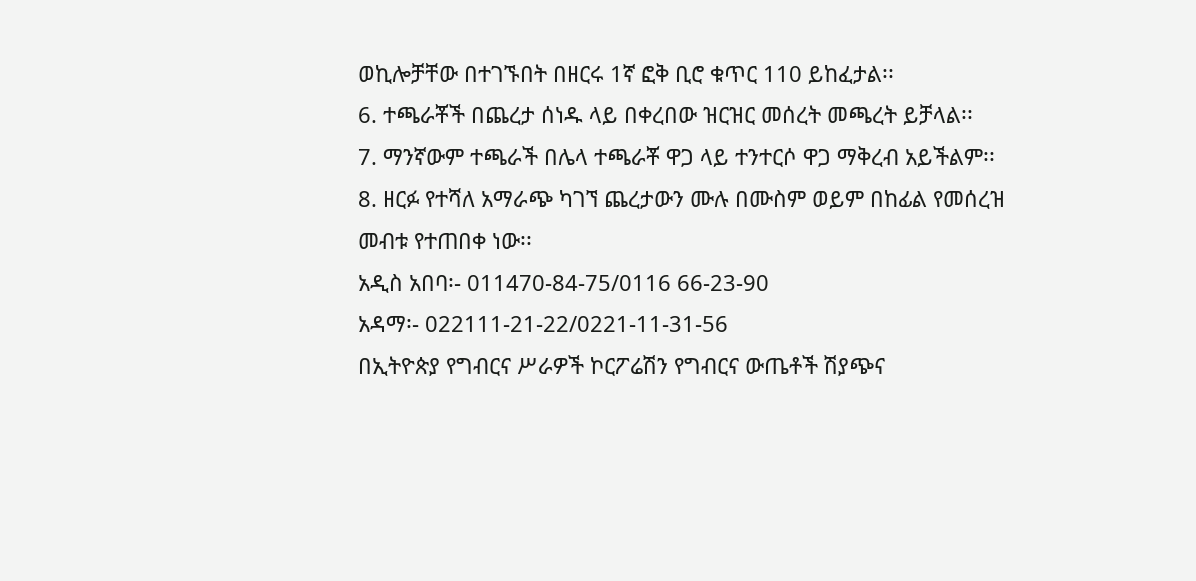ወኪሎቻቸው በተገኙበት በዘርሩ 1ኛ ፎቅ ቢሮ ቁጥር 110 ይከፈታል፡፡
6. ተጫራቾች በጨረታ ሰነዱ ላይ በቀረበው ዝርዝር መሰረት መጫረት ይቻላል፡፡
7. ማንኛውም ተጫራች በሌላ ተጫራቾ ዋጋ ላይ ተንተርሶ ዋጋ ማቅረብ አይችልም፡፡
8. ዘርፉ የተሻለ አማራጭ ካገኘ ጨረታውን ሙሉ በሙስም ወይም በከፊል የመሰረዝ መብቱ የተጠበቀ ነው፡፡
አዲስ አበባ፡- 011470-84-75/0116 66-23-90
አዳማ፡- 022111-21-22/0221-11-31-56
በኢትዮጵያ የግብርና ሥራዎች ኮርፖሬሽን የግብርና ውጤቶች ሽያጭና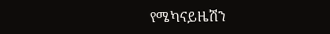የሜካናይዜሽን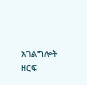አገልግሎት ዘርፍ